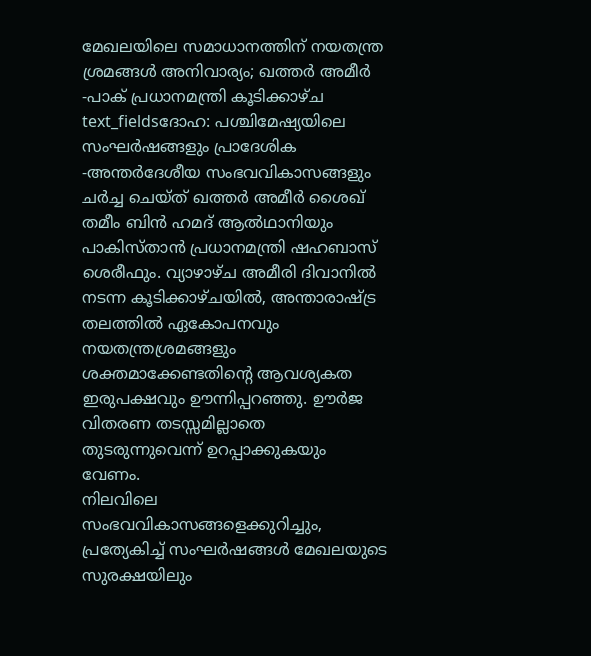മേഖലയിലെ സമാധാനത്തിന് നയതന്ത്ര ശ്രമങ്ങൾ അനിവാര്യം; ഖത്തർ അമീർ -പാക് പ്രധാനമന്ത്രി കൂടിക്കാഴ്ച
text_fieldsദോഹ: പശ്ചിമേഷ്യയിലെ സംഘർഷങ്ങളും പ്രാദേശിക -അന്തർദേശീയ സംഭവവികാസങ്ങളും ചർച്ച ചെയ്ത് ഖത്തർ അമീർ ശൈഖ് തമീം ബിൻ ഹമദ് ആൽഥാനിയും പാകിസ്താൻ പ്രധാനമന്ത്രി ഷഹബാസ് ശെരീഫും. വ്യാഴാഴ്ച അമീരി ദിവാനിൽ നടന്ന കൂടിക്കാഴ്ചയിൽ, അന്താരാഷ്ട്ര തലത്തിൽ ഏകോപനവും നയതന്ത്രശ്രമങ്ങളും ശക്തമാക്കേണ്ടതിന്റെ ആവശ്യകത ഇരുപക്ഷവും ഊന്നിപ്പറഞ്ഞു. ഊർജ വിതരണ തടസ്സമില്ലാതെ തുടരുന്നുവെന്ന് ഉറപ്പാക്കുകയും വേണം.
നിലവിലെ സംഭവവികാസങ്ങളെക്കുറിച്ചും, പ്രത്യേകിച്ച് സംഘർഷങ്ങൾ മേഖലയുടെ സുരക്ഷയിലും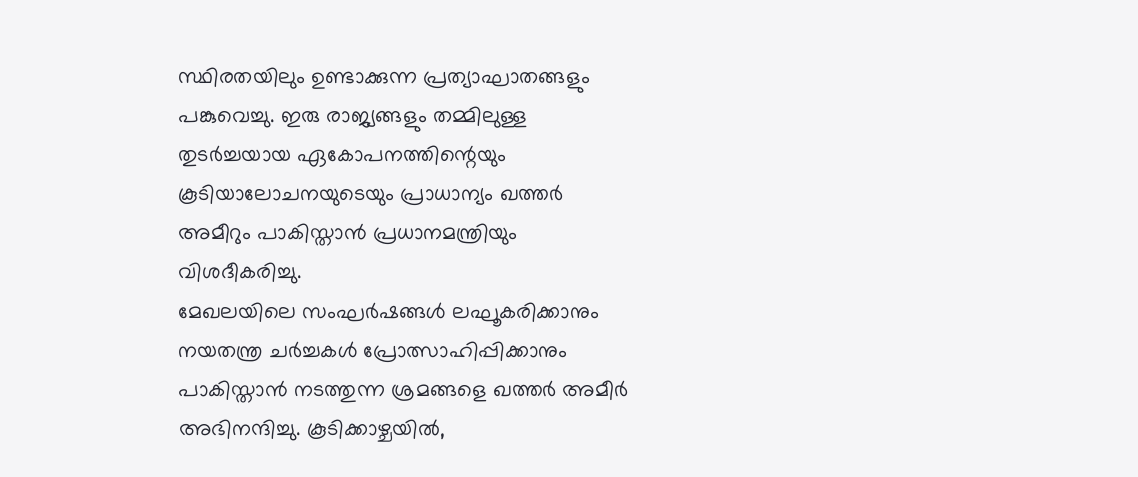സ്ഥിരതയിലും ഉണ്ടാക്കുന്ന പ്രത്യാഘാതങ്ങളും പങ്കുവെച്ചു. ഇരു രാജ്യങ്ങളും തമ്മിലുള്ള തുടർച്ചയായ ഏകോപനത്തിന്റെയും കൂടിയാലോചനയുടെയും പ്രാധാന്യം ഖത്തർ അമീറും പാകിസ്താൻ പ്രധാനമന്ത്രിയും വിശദീകരിച്ചു.
മേഖലയിലെ സംഘർഷങ്ങൾ ലഘൂകരിക്കാനും നയതന്ത്ര ചർച്ചകൾ പ്രോത്സാഹിപ്പിക്കാനും പാകിസ്താൻ നടത്തുന്ന ശ്രമങ്ങളെ ഖത്തർ അമീർ അഭിനന്ദിച്ചു. കൂടിക്കാഴ്ചയിൽ,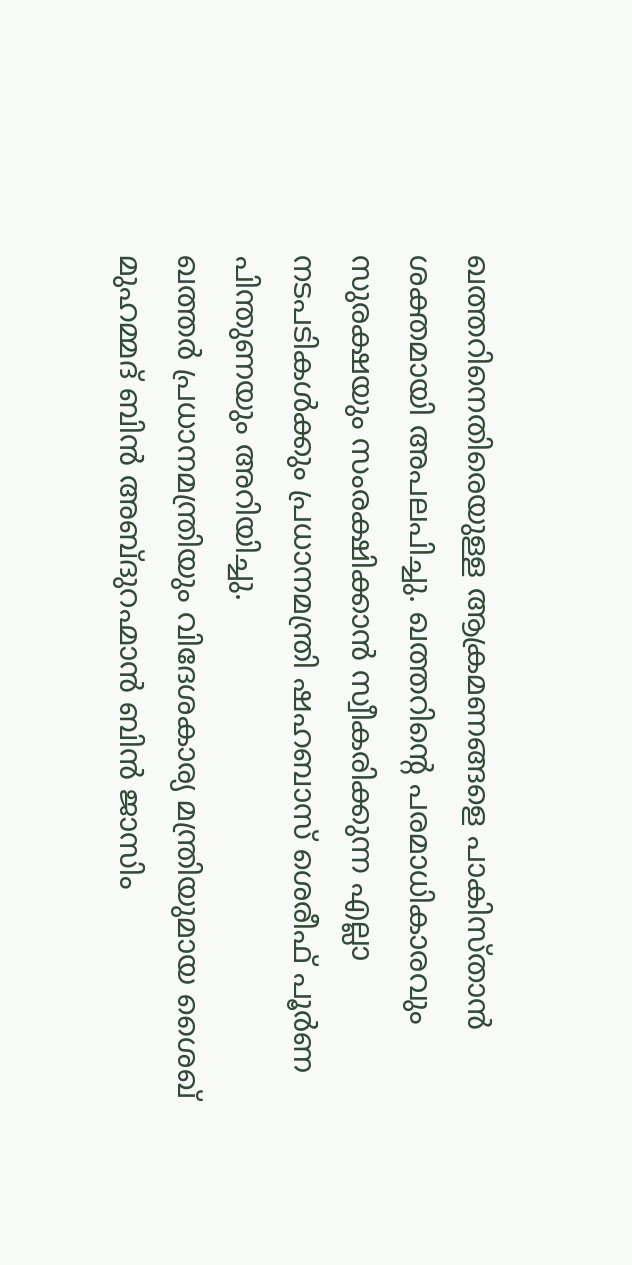ഖത്തറിനെതിരെയുള്ള ആക്രമണങ്ങളെ പാകിസ്താൻ ശക്തമായി അപലപിച്ചു. ഖത്തറിന്റെ പരമാധികാരവും സുരക്ഷയും സംരക്ഷിക്കാൻ സ്വീകരിക്കുന്ന എല്ലാ നടപടികൾക്കും പ്രധാനമന്ത്രി ഷഹബാസ് ശെരീഫ് പൂർണ പിന്തുണയും അറിയിച്ചു.
ഖത്തർ പ്രധാനമന്ത്രിയും വിദേശകാര്യ മന്ത്രിയുമായ ശൈഖ് മുഹമ്മദ് ബിൻ അബ്ദുറഹ്മാൻ ബിൻ ജാസിം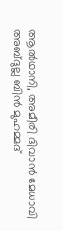ആൽഥാനി, അമീരി ദിവാൻ മേധാവി അബ്ദുല്ല ബിൻ മുഹമ്മദ്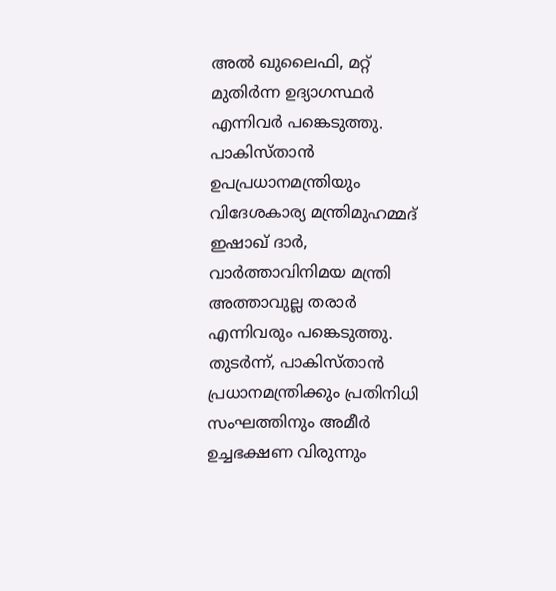അൽ ഖുലൈഫി, മറ്റ് മുതിർന്ന ഉദ്യാഗസ്ഥർ എന്നിവർ പങ്കെടുത്തു. പാകിസ്താൻ ഉപപ്രധാനമന്ത്രിയും വിദേശകാര്യ മന്ത്രിമുഹമ്മദ് ഇഷാഖ് ദാർ, വാർത്താവിനിമയ മന്ത്രി അത്താവുല്ല തരാർ എന്നിവരും പങ്കെടുത്തു. തുടർന്ന്, പാകിസ്താൻ പ്രധാനമന്ത്രിക്കും പ്രതിനിധി സംഘത്തിനും അമീർ ഉച്ചഭക്ഷണ വിരുന്നും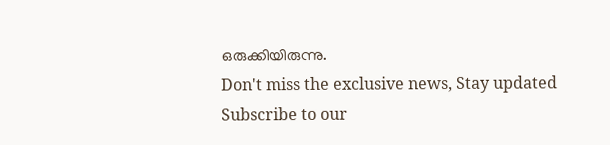ഒരുക്കിയിരുന്നു.
Don't miss the exclusive news, Stay updated
Subscribe to our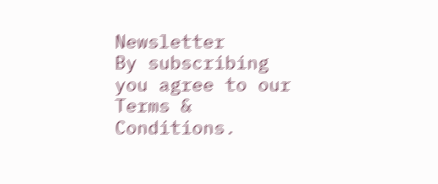Newsletter
By subscribing you agree to our Terms & Conditions.